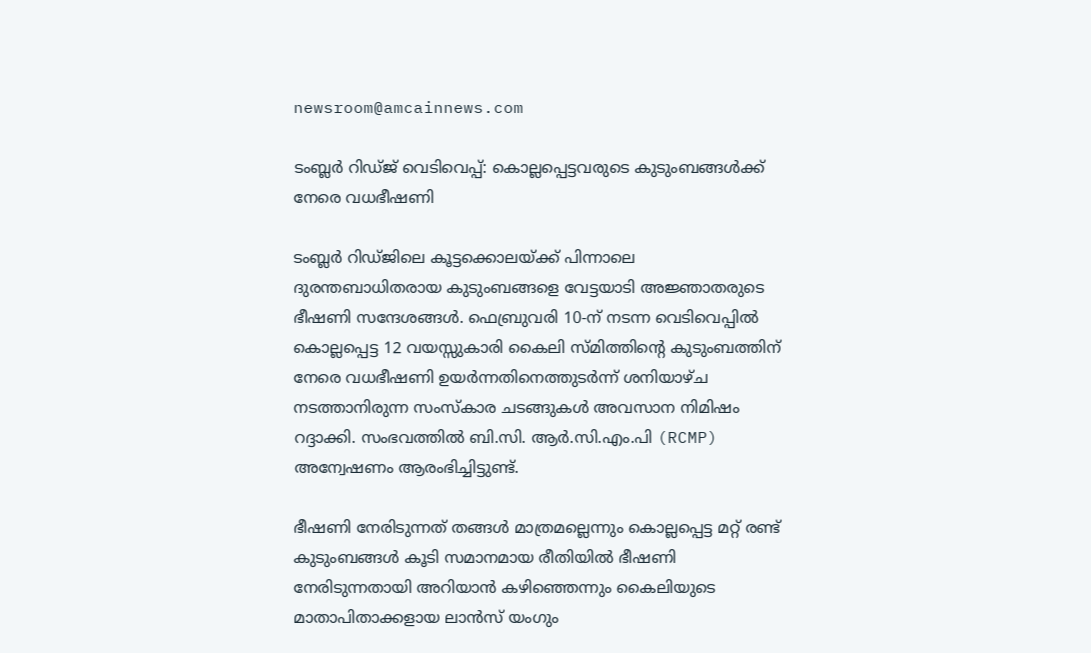newsroom@amcainnews.com

ടംബ്ലർ റിഡ്ജ് വെടിവെപ്പ്: കൊല്ലപ്പെട്ടവരുടെ കുടുംബങ്ങൾക്ക് നേരെ വധഭീഷണി

ടംബ്ലർ റിഡ്ജിലെ കൂട്ടക്കൊലയ്ക്ക് പിന്നാലെ ദുരന്തബാധിതരായ കുടുംബങ്ങളെ വേട്ടയാടി അജ്ഞാതരുടെ ഭീഷണി സന്ദേശങ്ങൾ. ഫെബ്രുവരി 10-ന് നടന്ന വെടിവെപ്പിൽ കൊല്ലപ്പെട്ട 12 വയസ്സുകാരി കൈലി സ്മിത്തിന്റെ കുടുംബത്തിന് നേരെ വധഭീഷണി ഉയർന്നതിനെത്തുടർന്ന് ശനിയാഴ്ച നടത്താനിരുന്ന സംസ്കാര ചടങ്ങുകൾ അവസാന നിമിഷം റദ്ദാക്കി. സംഭവത്തിൽ ബി.സി. ആർ.സി.എം.പി (RCMP) അന്വേഷണം ആരംഭിച്ചിട്ടുണ്ട്.

ഭീഷണി നേരിടുന്നത് തങ്ങൾ മാത്രമല്ലെന്നും കൊല്ലപ്പെട്ട മറ്റ് രണ്ട് കുടുംബങ്ങൾ കൂടി സമാനമായ രീതിയിൽ ഭീഷണി നേരിടുന്നതായി അറിയാൻ കഴിഞ്ഞെന്നും കൈലിയുടെ മാതാപിതാക്കളായ ലാൻസ് യംഗും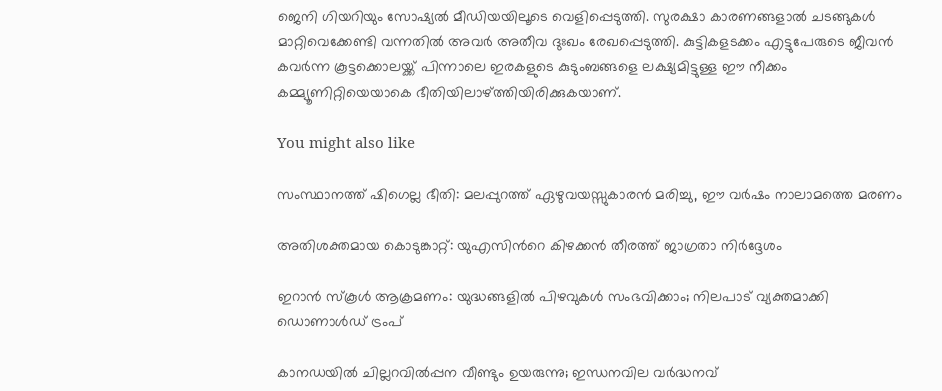ജെനി ഗിയറിയും സോഷ്യൽ മീഡിയയിലൂടെ വെളിപ്പെടുത്തി. സുരക്ഷാ കാരണങ്ങളാൽ ചടങ്ങുകൾ മാറ്റിവെക്കേണ്ടി വന്നതിൽ അവർ അതീവ ദുഃഖം രേഖപ്പെടുത്തി. കുട്ടികളടക്കം എട്ടുപേരുടെ ജീവൻ കവർന്ന കൂട്ടക്കൊലയ്ക്ക് പിന്നാലെ ഇരകളുടെ കുടുംബങ്ങളെ ലക്ഷ്യമിട്ടുള്ള ഈ നീക്കം കമ്മ്യൂണിറ്റിയെയാകെ ഭീതിയിലാഴ്ത്തിയിരിക്കുകയാണ്.

You might also like

സംസ്ഥാനത്ത് ഷിഗെല്ല ഭീതി: മലപ്പുറത്ത് ഏഴുവയസ്സുകാരൻ മരിച്ചു, ഈ വർഷം നാലാമത്തെ മരണം

അതിശക്തമായ കൊടുങ്കാറ്റ്: യുഎസിന്‍റെ കിഴക്കന്‍ തീരത്ത് ജാഗ്രതാ നിർദ്ദേശം

ഇറാൻ സ്കൂൾ ആക്രമണം: യുദ്ധങ്ങളിൽ പിഴവുകൾ സംഭവിക്കാം; നിലപാട് വ്യക്തമാക്കി ഡൊണാൾഡ് ട്രംപ്

കാനഡയിൽ ചില്ലറവിൽപ്പന വീണ്ടും ഉയരുന്നു; ഇന്ധനവില വർദ്ധനവ്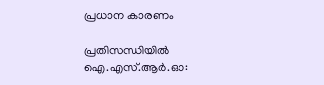പ്രധാന കാരണം

പ്രതിസന്ധിയിൽ ഐ.എസ്.ആർ.ഓ: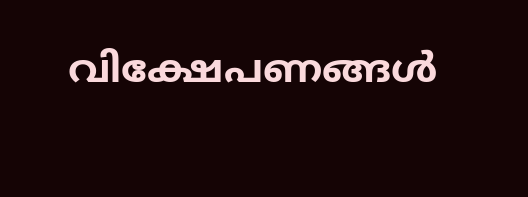വിക്ഷേപണങ്ങൾ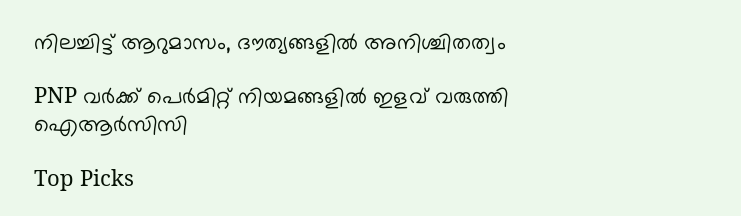നിലച്ചിട്ട് ആറുമാസം, ദൗത്യങ്ങളിൽ അനിശ്ചിതത്വം

PNP വർക്ക് പെർമിറ്റ് നിയമങ്ങളിൽ ഇളവ് വരുത്തി ഐആർസിസി

Top Picks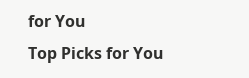for You
Top Picks for You